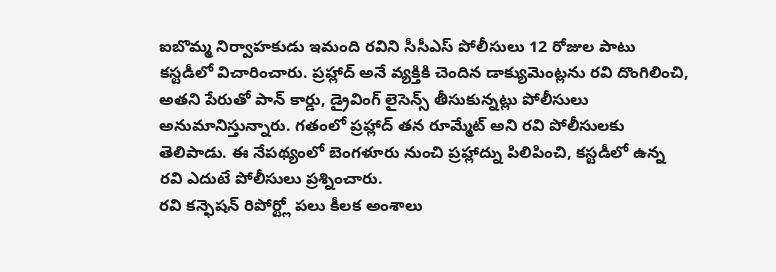ఐబొమ్మ నిర్వాహకుడు ఇమంది రవిని సీసీఎస్ పోలీసులు 12 రోజుల పాటు కస్టడీలో విచారించారు. ప్రహ్లాద్ అనే వ్యక్తికి చెందిన డాక్యుమెంట్లను రవి దొంగిలించి, అతని పేరుతో పాన్ కార్డు, డ్రైవింగ్ లైసెన్స్ తీసుకున్నట్లు పోలీసులు అనుమానిస్తున్నారు. గతంలో ప్రహ్లాద్ తన రూమ్మేట్ అని రవి పోలీసులకు తెలిపాడు. ఈ నేపథ్యంలో బెంగళూరు నుంచి ప్రహ్లాద్ను పిలిపించి, కస్టడీలో ఉన్న రవి ఎదుటే పోలీసులు ప్రశ్నించారు.
రవి కన్ఫెషన్ రిపోర్ట్లో పలు కీలక అంశాలు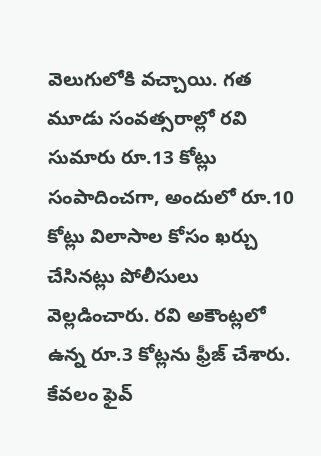వెలుగులోకి వచ్చాయి. గత మూడు సంవత్సరాల్లో రవి సుమారు రూ.13 కోట్లు సంపాదించగా, అందులో రూ.10 కోట్లు విలాసాల కోసం ఖర్చు చేసినట్లు పోలీసులు వెల్లడించారు. రవి అకౌంట్లలో ఉన్న రూ.3 కోట్లను ఫ్రీజ్ చేశారు. కేవలం ఫైవ్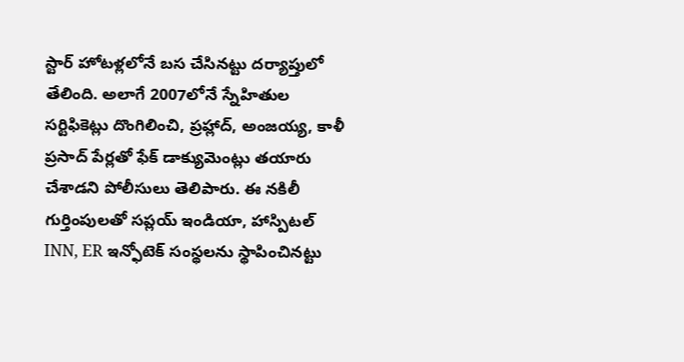స్టార్ హోటళ్లలోనే బస చేసినట్టు దర్యాప్తులో తేలింది. అలాగే 2007లోనే స్నేహితుల సర్టిఫికెట్లు దొంగిలించి, ప్రహ్లాద్, అంజయ్య, కాళీ ప్రసాద్ పేర్లతో ఫేక్ డాక్యుమెంట్లు తయారు చేశాడని పోలీసులు తెలిపారు. ఈ నకిలీ గుర్తింపులతో సప్లయ్ ఇండియా, హాస్పిటల్ INN, ER ఇన్ఫోటెక్ సంస్థలను స్థాపించినట్టు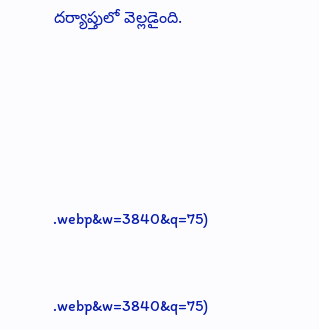దర్యాప్తులో వెల్లడైంది.






.webp&w=3840&q=75)


.webp&w=3840&q=75)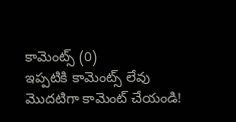కామెంట్స్ (0)
ఇప్పటికి కామెంట్స్ లేవు
మొదటిగా కామెంట్ చేయండి!